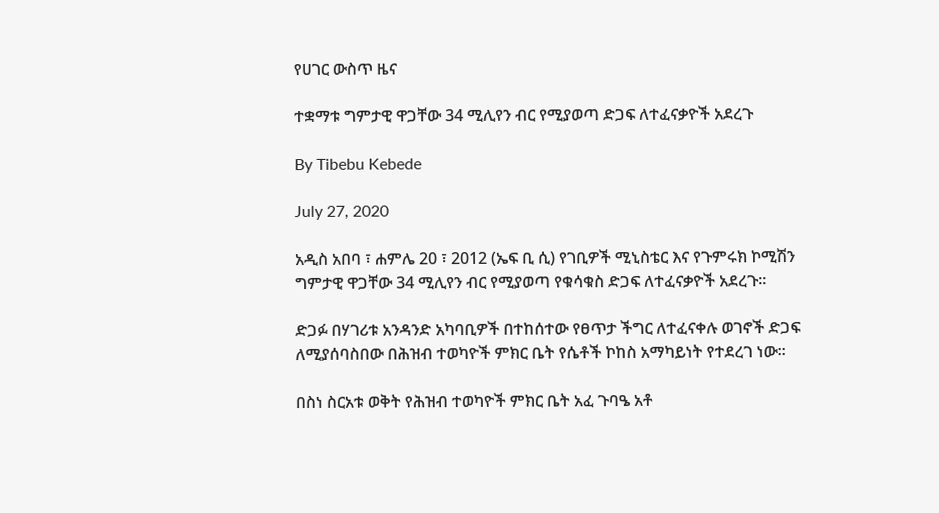የሀገር ውስጥ ዜና

ተቋማቱ ግምታዊ ዋጋቸው 34 ሚሊየን ብር የሚያወጣ ድጋፍ ለተፈናቃዮች አደረጉ

By Tibebu Kebede

July 27, 2020

አዲስ አበባ ፣ ሐምሌ 20 ፣ 2012 (ኤፍ ቢ ሲ) የገቢዎች ሚኒስቴር እና የጉምሩክ ኮሚሽን ግምታዊ ዋጋቸው 34 ሚሊየን ብር የሚያወጣ የቁሳቁስ ድጋፍ ለተፈናቃዮች አደረጉ።

ድጋፉ በሃገሪቱ አንዳንድ አካባቢዎች በተከሰተው የፀጥታ ችግር ለተፈናቀሉ ወገኖች ድጋፍ ለሚያሰባስበው በሕዝብ ተወካዮች ምክር ቤት የሴቶች ኮከስ አማካይነት የተደረገ ነው።

በስነ ስርአቱ ወቅት የሕዝብ ተወካዮች ምክር ቤት አፈ ጉባዔ አቶ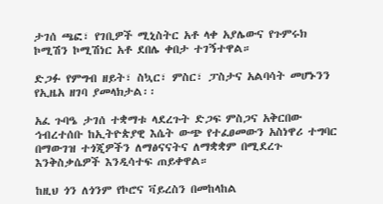ታገሰ ጫፎ፣ የገቢዎች ሚኒስትር አቶ ላቀ አያሌውና የጉምሩክ ኮሚሽን ኮሚሽነር አቶ ደበሌ ቀበታ ተገኝተዋል።

ድጋፉ የምግብ ዘይት፣ ስኳር፣ ምስር፣ ፓስታና አልባሳት መሆኑንን የኢዜአ ዘገባ ያመላክታል፡፡

አፈ ጉባዔ ታገሰ ተቋማቱ ላደረጉት ድጋፍ ምስጋና አቅርበው ኅብረተሰቡ ከኢትዮጵያዊ እሴት ውጭ የተፈፀመውን አስነዋሪ ተግባር በማውገዝ ተጎጂዎችን ለማፅናናትና ለማቋቋም በሚደረጉ እንቅስቃሴዎች እንዲሳተፍ ጠይቀዋል።

ከዚህ ጎን ለጎንም የኮሮና ቫይረስን በመከላከል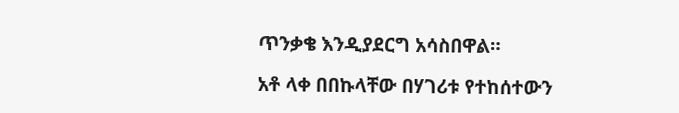ጥንቃቄ እንዲያደርግ አሳስበዋል።

አቶ ላቀ በበኩላቸው በሃገሪቱ የተከሰተውን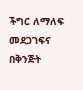ችግር ለማለፍ መደጋገፍና በቅንጅት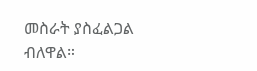መስራት ያስፈልጋል ብለዋል።